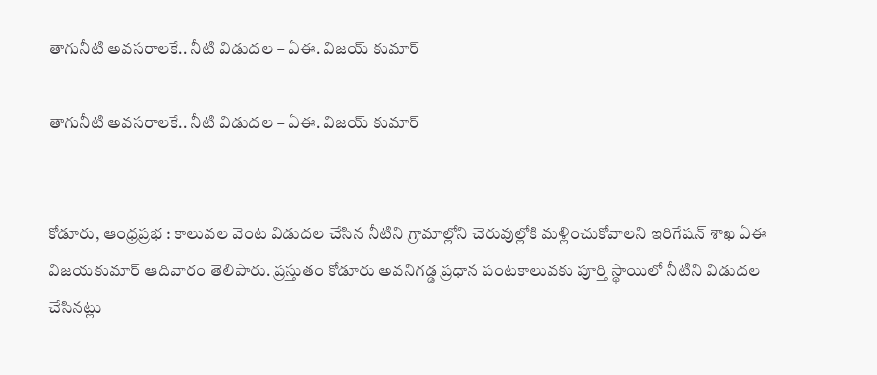తాగునీటి అవసరాలకే.. నీటి విడుదల – ఏఈ. విజయ్ కుమార్

తాగునీటి అవసరాలకే.. నీటి విడుదల – ఏఈ. విజయ్ కుమార్


కోడూరు, ఆంధ్రప్రభ : కాలువల వెంట విడుదల చేసిన నీటిని గ్రామాల్లోని చెరువుల్లోకి మళ్లించుకోవాలని ఇరిగేషన్ శాఖ ఏఈ విజయకుమార్ ఆదివారం తెలిపారు. ప్రస్తుతం కోడూరు అవనిగడ్డ ప్రధాన పంటకాలువకు పూర్తి స్థాయిలో నీటిని విడుదల చేసినట్లు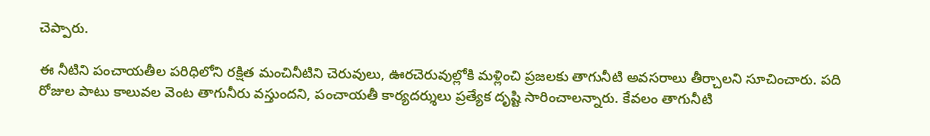చెప్పారు.

ఈ నీటిని పంచాయతీల పరిధిలోని రక్షిత మంచినీటిని చెరువులు, ఊరచెరువుల్లోకి మళ్లించి ప్రజలకు తాగునీటి అవసరాలు తీర్చాలని సూచించారు. పది రోజుల పాటు కాలువల వెంట తాగునీరు వస్తుందని, పంచాయతీ కార్యదర్శులు ప్రత్యేక దృష్టి సారించాలన్నారు. కేవలం తాగునీటి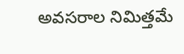అవసరాల నిమిత్తమే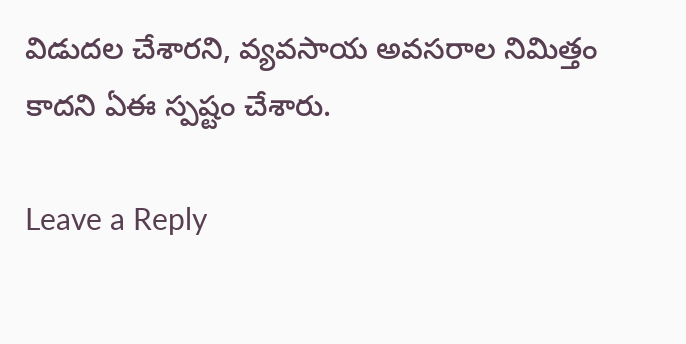విడుదల చేశారని, వ్యవసాయ అవసరాల నిమిత్తం కాదని ఏఈ స్పష్టం చేశారు.

Leave a Reply